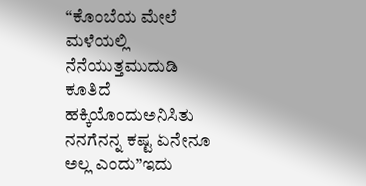“ಕೊಂಬೆಯ ಮೇಲೆ
ಮಳೆಯಲ್ಲಿ ನೆನೆಯುತ್ತಮುದುಡಿ ಕೂತಿದೆ ಹಕ್ಕಿಯೊಂದುಅನಿಸಿತು ನನಗೆನನ್ನ ಕಷ್ಟ ಏನೇನೂ ಅಲ್ಲ ಎಂದು”ಇದು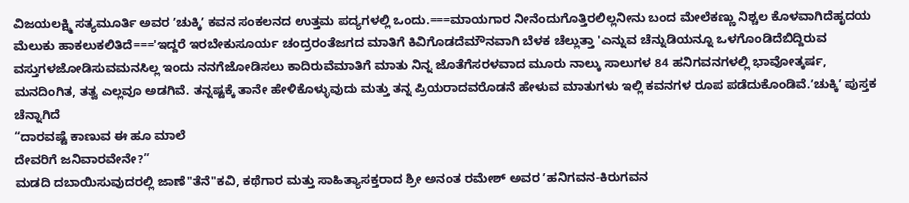ವಿಜಯಲಕ್ಷ್ಮಿ ಸತ್ಯಮೂರ್ತಿ ಅವರ ʼಚುಕ್ಕಿʼ ಕವನ ಸಂಕಲನದ ಉತ್ತಮ ಪದ್ಯಗಳಲ್ಲಿ ಒಂದು.===ಮಾಯಗಾರ ನೀನೆಂದುಗೊತ್ತಿರಲಿಲ್ಲನೀನು ಬಂದ ಮೇಲೆಕಣ್ಣು ನಿಶ್ಚಲ ಕೊಳವಾಗಿದೆಹೃದಯ ಮೆಲುಕು ಹಾಕಲುಕಲಿತಿದೆ==='ಇದ್ದರೆ ಇರಬೇಕುಸೂರ್ಯ ಚಂದ್ರರಂತೆಜಗದ ಮಾತಿಗೆ ಕಿವಿಗೊಡದೆಮೌನವಾಗಿ ಬೆಳಕ ಚೆಲ್ಲುತ್ತಾ 'ಎನ್ನುವ ಚೆನ್ನುಡಿಯನ್ನೂ ಒಳಗೊಂಡಿದೆಬಿದ್ದಿರುವ ವಸ್ತುಗಳಜೋಡಿಸುವಮನಸಿಲ್ಲ ಇಂದು ನನಗೆಜೋಡಿಸಲು ಕಾದಿರುವೆಮಾತಿಗೆ ಮಾತು ನಿನ್ನ ಜೊತೆಗೆಸರಳವಾದ ಮೂರು ನಾಲ್ಕು ಸಾಲುಗಳ 84 ಹನಿಗವನಗಳಲ್ಲಿ ಭಾವೋತ್ಕರ್ಷ, ಮನದಿಂಗಿತ, ತತ್ವ ಎಲ್ಲವೂ ಅಡಗಿವೆ. ತನ್ನಷ್ಟಕ್ಕೆ ತಾನೇ ಹೇಳಿಕೊಳ್ಳುವುದು ಮತ್ತು ತನ್ನ ಪ್ರಿಯರಾದವರೊಡನೆ ಹೇಳುವ ಮಾತುಗಳು ಇಲ್ಲಿ ಕವನಗಳ ರೂಪ ಪಡೆದುಕೊಂಡಿವೆ.ʼಚುಕ್ಕಿʼ ಪುಸ್ತಕ ಚೆನ್ನಾಗಿದೆ
“ದಾರವಷ್ಟೆ ಕಾಣುವ ಈ ಹೂ ಮಾಲೆ
ದೇವರಿಗೆ ಜನಿವಾರವೇನೇ?”
ಮಡದಿ ದಬಾಯಿಸುವುದರಲ್ಲಿ ಜಾಣೆ"ತೆನೆ"ಕವಿ, ಕಥೆಗಾರ ಮತ್ತು ಸಾಹಿತ್ಯಾಸಕ್ತರಾದ ಶ್ರೀ ಅನಂತ ರಮೇಶ್ ಅವರ ʼಹನಿಗವನ-ಕಿರುಗವನ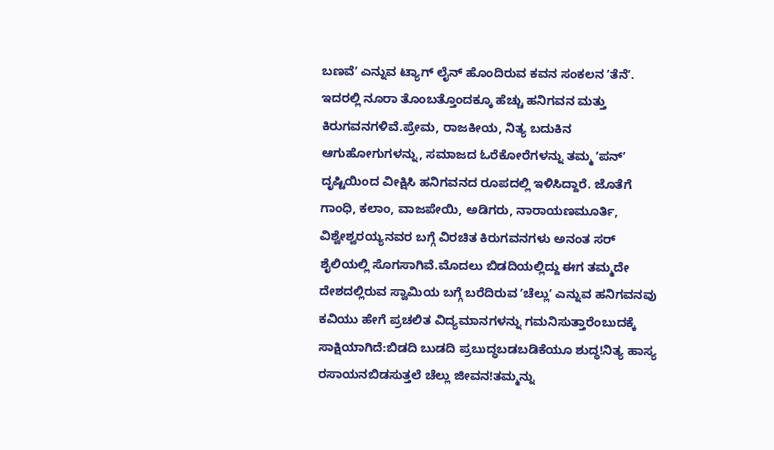ಬಣವೆʼ ಎನ್ನುವ ಟ್ಯಾಗ್ ಲೈನ್ ಹೊಂದಿರುವ ಕವನ ಸಂಕಲನ ʼತೆನೆʼ. ಇದರಲ್ಲಿ ನೂರಾ ತೊಂಬತ್ತೊಂದಕ್ಕೂ ಹೆಚ್ಚು ಹನಿಗವನ ಮತ್ತು ಕಿರುಗವನಗಳಿವೆ.ಪ್ರೇಮ, ರಾಜಕೀಯ, ನಿತ್ಯ ಬದುಕಿನ ಆಗುಹೋಗುಗಳನ್ನು, ಸಮಾಜದ ಓರೆಕೋರೆಗಳನ್ನು ತಮ್ಮ ʼಪನ್ʼ ದೃಷ್ಟಿಯಿಂದ ವೀಕ್ಷಿಸಿ ಹನಿಗವನದ ರೂಪದಲ್ಲಿ ಇಳಿಸಿದ್ದಾರೆ. ಜೊತೆಗೆ ಗಾಂಧಿ, ಕಲಾಂ, ವಾಜಪೇಯಿ, ಅಡಿಗರು, ನಾರಾಯಣಮೂರ್ತಿ, ವಿಶ್ವೇಶ್ವರಯ್ಯನವರ ಬಗ್ಗೆ ವಿರಚಿತ ಕಿರುಗವನಗಳು ಅನಂತ ಸರ್ ಶೈಲಿಯಲ್ಲಿ ಸೊಗಸಾಗಿವೆ.ಮೊದಲು ಬಿಡದಿಯಲ್ಲಿದ್ದು ಈಗ ತಮ್ಮದೇ ದೇಶದಲ್ಲಿರುವ ಸ್ವಾಮಿಯ ಬಗ್ಗೆ ಬರೆದಿರುವ ʼಚೆಲ್ಲುʼ ಎನ್ನುವ ಹನಿಗವನವು ಕವಿಯು ಹೇಗೆ ಪ್ರಚಲಿತ ವಿದ್ಯಮಾನಗಳನ್ನು ಗಮನಿಸುತ್ತಾರೆಂಬುದಕ್ಕೆ ಸಾಕ್ಷಿಯಾಗಿದೆ:ಬಿಡದಿ ಬುಡದಿ ಪ್ರಬುದ್ಧಬಡಬಡಿಕೆಯೂ ಶುದ್ಧ!ನಿತ್ಯ ಹಾಸ್ಯ ರಸಾಯನಬಿಡಸುತ್ತಲೆ ಚೆಲ್ಲು ಜೀವನ!ತಮ್ಮನ್ನು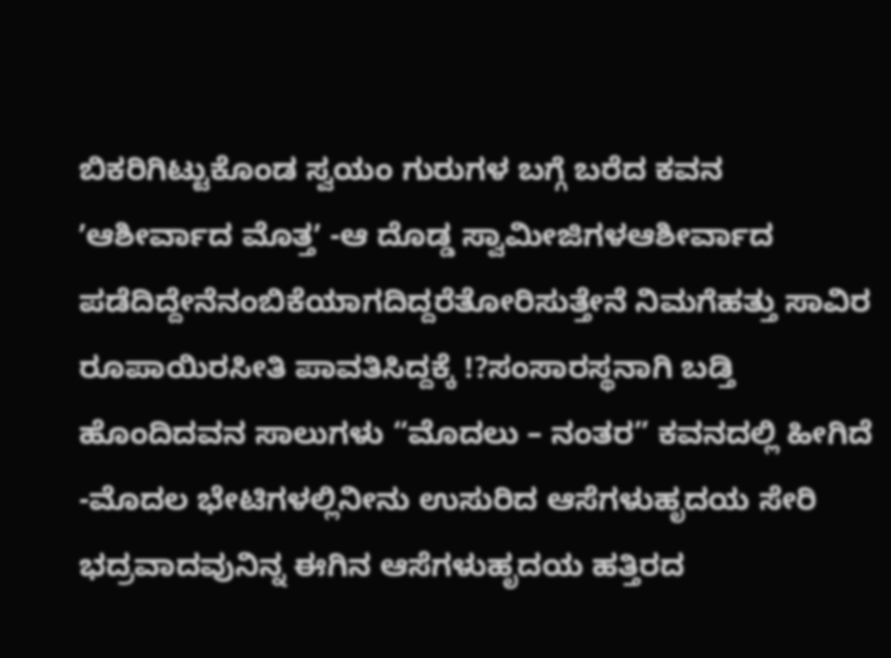ಬಿಕರಿಗಿಟ್ಟುಕೊಂಡ ಸ್ವಯಂ ಗುರುಗಳ ಬಗ್ಗೆ ಬರೆದ ಕವನ ʼಆಶೀರ್ವಾದ ಮೊತ್ತʼ -ಆ ದೊಡ್ಡ ಸ್ವಾಮೀಜಿಗಳಆಶೀರ್ವಾದ ಪಡೆದಿದ್ದೇನೆನಂಬಿಕೆಯಾಗದಿದ್ದರೆತೋರಿಸುತ್ತೇನೆ ನಿಮಗೆಹತ್ತು ಸಾವಿರ ರೂಪಾಯಿರಸೀತಿ ಪಾವತಿಸಿದ್ದಕ್ಕೆ !?ಸಂಸಾರಸ್ಥನಾಗಿ ಬಡ್ತಿ ಹೊಂದಿದವನ ಸಾಲುಗಳು “ಮೊದಲು – ನಂತರ” ಕವನದಲ್ಲಿ ಹೀಗಿದೆ -ಮೊದಲ ಭೇಟಿಗಳಲ್ಲಿನೀನು ಉಸುರಿದ ಆಸೆಗಳುಹೃದಯ ಸೇರಿ ಭದ್ರವಾದವುನಿನ್ನ ಈಗಿನ ಆಸೆಗಳುಹೃದಯ ಹತ್ತಿರದ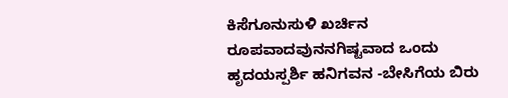ಕಿಸೆಗೂನುಸುಳಿ ಖರ್ಚಿನ ರೂಪವಾದವುನನಗಿಷ್ಟವಾದ ಒಂದು ಹೃದಯಸ್ಪರ್ಶಿ ಹನಿಗವನ -ಬೇಸಿಗೆಯ ಬಿರು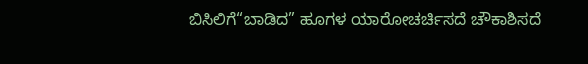ಬಿಸಿಲಿಗೆ“ಬಾಡಿದ” ಹೂಗಳ ಯಾರೋಚರ್ಚಿಸದೆ ಚೌಕಾಶಿಸದೆ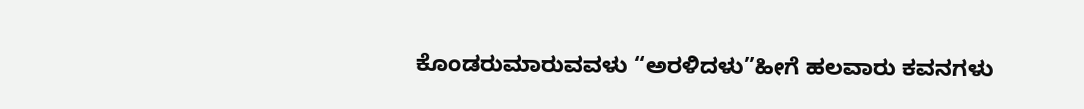ಕೊಂಡರುಮಾರುವವಳು “ಅರಳಿದಳು”ಹೀಗೆ ಹಲವಾರು ಕವನಗಳು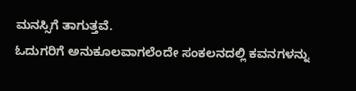ಮನಸ್ಸಿಗೆ ತಾಗುತ್ತವೆ.
ಓದುಗರಿಗೆ ಅನುಕೂಲವಾಗಲೆಂದೇ ಸಂಕಲನದಲ್ಲಿ ಕವನಗಳನ್ನು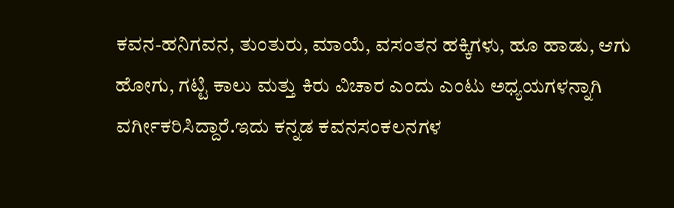ಕವನ-ಹನಿಗವನ, ತುಂತುರು, ಮಾಯೆ, ವಸಂತನ ಹಕ್ಕಿಗಳು, ಹೂ ಹಾಡು, ಆಗು ಹೋಗು, ಗಟ್ಟಿ ಕಾಲು ಮತ್ತು ಕಿರು ವಿಚಾರ ಎಂದು ಎಂಟು ಅಧ್ಯಯಗಳನ್ನಾಗಿ ವರ್ಗೀಕರಿಸಿದ್ದಾರೆ.ಇದು ಕನ್ನಡ ಕವನಸಂಕಲನಗಳ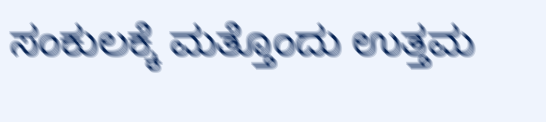ಸಂಕುಲಕ್ಕೆ ಮತ್ತೊಂದು ಉತ್ತಮ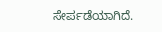ಸೇರ್ಪಡೆಯಾಗಿದೆ.